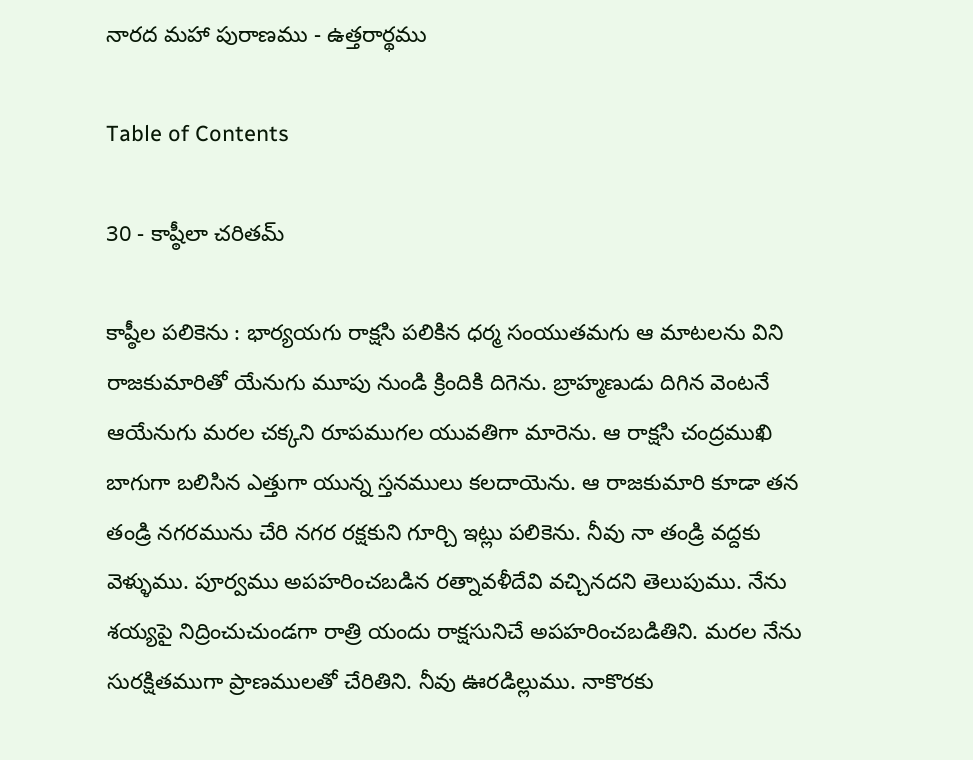నారద మహా పురాణము - ఉత్తరార్థము

Table of Contents

30 - కాష్ఠీలా చరితమ్

కాష్ఠీల పలికెను : భార్యయగు రాక్షసి పలికిన ధర్మ సంయుతమగు ఆ మాటలను విని రాజకుమారితో యేనుగు మూపు నుండి క్రిందికి దిగెను. బ్రాహ్మణుడు దిగిన వెంటనే ఆయేనుగు మరల చక్కని రూపముగల యువతిగా మారెను. ఆ రాక్షసి చంద్రముఖి బాగుగా బలిసిన ఎత్తుగా యున్న స్తనములు కలదాయెను. ఆ రాజకుమారి కూడా తన తండ్రి నగరమును చేరి నగర రక్షకుని గూర్చి ఇట్లు పలికెను. నీవు నా తండ్రి వద్దకు వెళ్ళుము. పూర్వము అపహరించబడిన రత్నావళీదేవి వచ్చినదని తెలుపుము. నేను శయ్యపై నిద్రించుచుండగా రాత్రి యందు రాక్షసునిచే అపహరించబడితిని. మరల నేను సురక్షితముగా ప్రాణములతో చేరితిని. నీవు ఊరడిల్లుము. నాకొరకు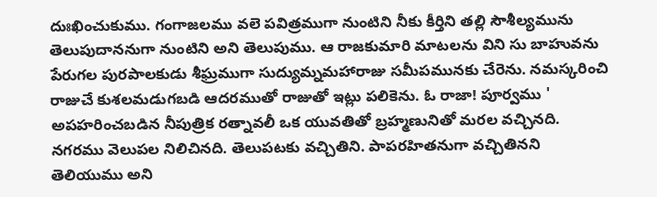దుఃఖించుకుము. గంగాజలము వలె పవిత్రముగా నుంటిని నీకు కీర్తిని తల్లి సౌశీల్యమును తెలుపుదాననుగా నుంటిని అని తెలుపుము. ఆ రాజకుమారి మాటలను విని సు బాహువను పేరుగల పురపాలకుడు శీఘ్రముగా సుద్యుమ్నమహారాజు సమీపమునకు చేరెను. నమస్కరించి రాజుచే కుశలమడుగబడి ఆదరముతో రాజుతో ఇట్లు పలికెను. ఓ రాజా! పూర్వము ' అపహరించబడిన నీపుత్రిక రత్నావలీ ఒక యువతితో బ్రహ్మణునితో మరల వచ్చినది. నగరము వెలుపల నిలిచినది. తెలుపటకు వచ్చితిని. పాపరహితనుగా వచ్చితినని తెలియుము అని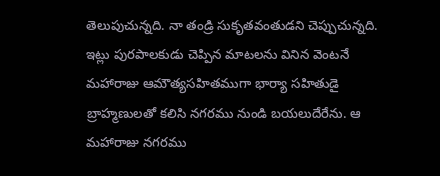తెలుపుచున్నది. నా తండ్రి సుకృతవంతుడని చెప్పుచున్నది. ఇట్లు పురపాలకుడు చెప్పిన మాటలను వినిన వెంటనే మహారాజు ఆమౌత్యసహితముగా భార్యా సహితుడై బ్రాహ్మణులతో కలిసి నగరము నుండి బయలుదేరేను. ఆ మహారాజు నగరము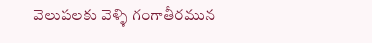వెలుపలకు వెళ్ళి గంగాతీరమున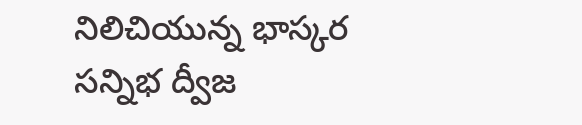నిలిచియున్న భాస్కర సన్నిభ ద్వీజ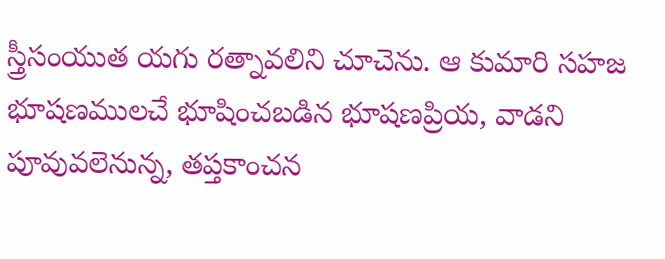స్త్రీసంయుత యగు రత్నావలిని చూచెను. ఆ కుమారి సహజ భూషణములచే భూషించబడిన భూషణప్రియ, వాడని పూవువలెనున్న, తప్తకాంచన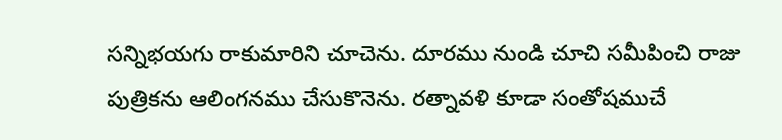సన్నిభయగు రాకుమారిని చూచెను. దూరము నుండి చూచి సమీపించి రాజు పుత్రికను ఆలింగనము చేసుకొనెను. రత్నావళి కూడా సంతోషముచే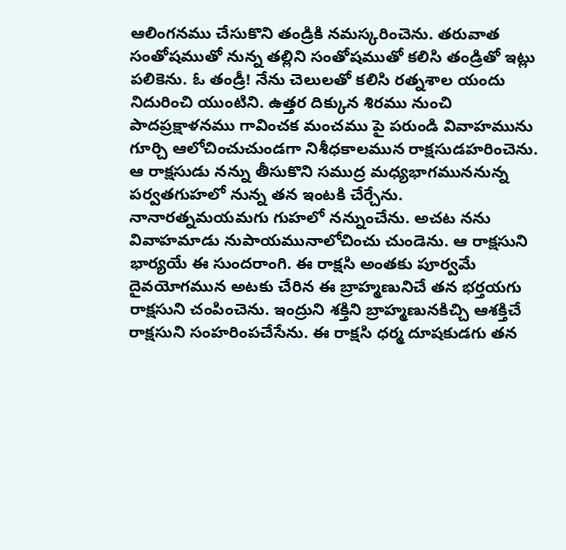ఆలింగనము చేసుకొని తండ్రికి నమస్కరించెను. తరువాత సంతోషముతో నున్న తల్లిని సంతోషముతో కలిసి తండ్రితో ఇట్లు పలికెను. ఓ తండ్రీ! నేను చెలులతో కలిసి రత్నశాల యందు నిదురించి యుంటిని. ఉత్తర దిక్కున శిరము నుంచి పాదప్రక్షాళనము గావించక మంచము పై పరుండి వివాహమును గూర్చి ఆలోచించుచుండగా నిశీధకాలమున రాక్షసుడహరించెను. ఆ రాక్షసుడు నన్ను తీసుకొని సముద్ర మధ్యభాగముననున్న పర్వతగుహలో నున్న తన ఇంటకి చేర్చేను. నానారత్నమయమగు గుహలో నన్నుంచేను. అచట నను వివాహమాడు నుపాయమునాలోచించు చుండెను. ఆ రాక్షసుని భార్యయే ఈ సుందరాంగి. ఈ రాక్షసి అంతకు పూర్వమే దైవయోగమున అటకు చేరిన ఈ బ్రాహ్మణునిచే తన భర్తయగు రాక్షసుని చంపించెను. ఇంద్రుని శక్తిని బ్రాహ్మణునకిచ్చి ఆశక్తిచే రాక్షసుని సంహరింపచేసేను. ఈ రాక్షసి ధర్మ దూషకుడగు తన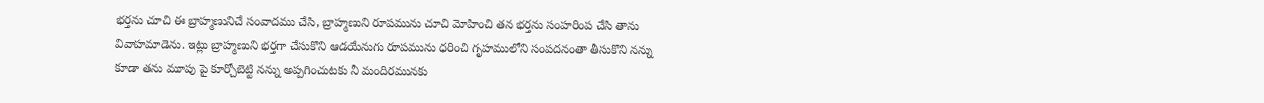భర్తను చూచి ఈ బ్రాహ్మణునిచే సంవాదము చేసి, బ్రాహ్మణుని రూపమును చూచి మోహించి తన భర్తను సంహరింప చేసి తాను వివాహమాడెను. ఇట్లు బ్రాహ్మణుని భర్తగా చేసుకొని ఆడయేనుగు రూపమును ధరించి గృహములోని సంపదనంతా తీసుకొని నన్ను కూడా తను మూపు పై కూర్చోబెట్టి నన్ను అప్పగించుటకు నీ మందిరమునకు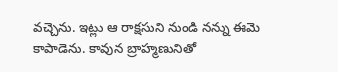వచ్చెను. ఇట్లు ఆ రాక్షసుని నుండి నన్ను ఈమె కాపాడెను. కావున బ్రాహ్మణునితో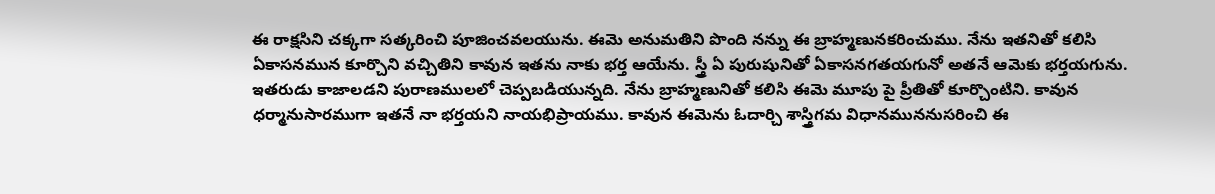ఈ రాక్షసిని చక్కగా సత్కరించి పూజించవలయును. ఈమె అనుమతిని పొంది నన్ను ఈ బ్రాహ్మణునకరించుము. నేను ఇతనితో కలిసి ఏకాసనమున కూర్చొని వచ్చితిని కావున ఇతను నాకు భర్త ఆయేను. స్త్రీ ఏ పురుషునితో ఏకాసనగతయగునో అతనే ఆమెకు భర్తయగును. ఇతరుడు కాజాలడని పురాణములలో చెప్పబడియున్నది. నేను బ్రాహ్మణునితో కలిసి ఈమె మూపు పై ప్రీతితో కూర్చొంటిని. కావున ధర్మానుసారముగా ఇతనే నా భర్తయని నాయభిప్రాయము. కావున ఈమెను ఓదార్చి శాస్త్రిగమ విధానముననుసరించి ఈ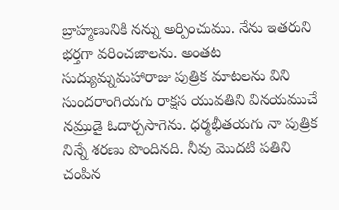బ్రాహ్మణునికి నన్ను అర్పించుము. నేను ఇతరుని భర్తగా వరించజాలను. అంతట సుద్యుమ్నమహారాజు పుత్రిక మాటలను విని సుందరాంగియగు రాక్షస యువతిని వినయముచే నమ్రుడై ఓదార్చసాగెను. ధర్మభీతయగు నా పుత్రిక నిన్నే శరణు పొందినది. నీవు మొదటి పతిని చంపిన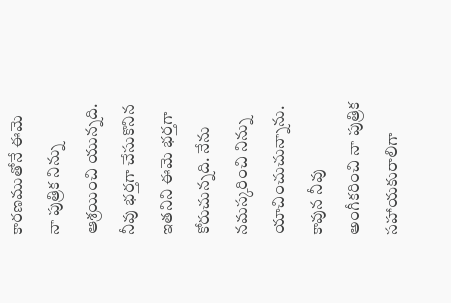కారణముతోనే ఈమె నా పుత్రిక నిన్ను ఆశ్రయించి యున్నది. నీవు భర్తగా చేసుకొనిన ఇతనిని ఈమె భర్తగా కోరుచున్నది. నేను నమస్కరించి నిన్ను యాచించుచున్నాను. కావున నీవు అంగీకరించి నా పుత్రిక సహాయకురాలిగా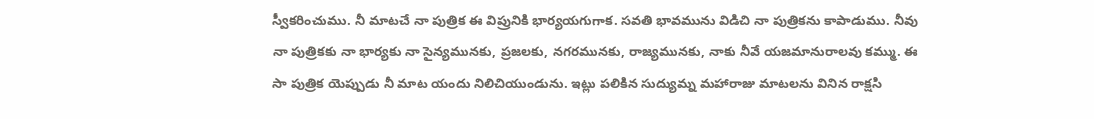స్వీకరించుము. నీ మాటచే నా పుత్రిక ఈ విప్రునికి భార్యయగుగాక. సవతి భావమును విడిచి నా పుత్రికను కాపాడుము. నీవు నా పుత్రికకు నా భార్యకు నా సైన్యమునకు, ప్రజలకు, నగరమునకు, రాజ్యమునకు, నాకు నీవే యజమానురాలవు కమ్ము. ఈ సా పుత్రిక యెప్పుడు నీ మాట యందు నిలిచియుండును. ఇట్లు పలికిన సుద్యుమ్న మహారాజు మాటలను వినిన రాక్షసి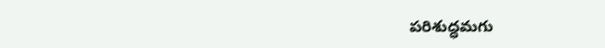పరిశుద్ధమగు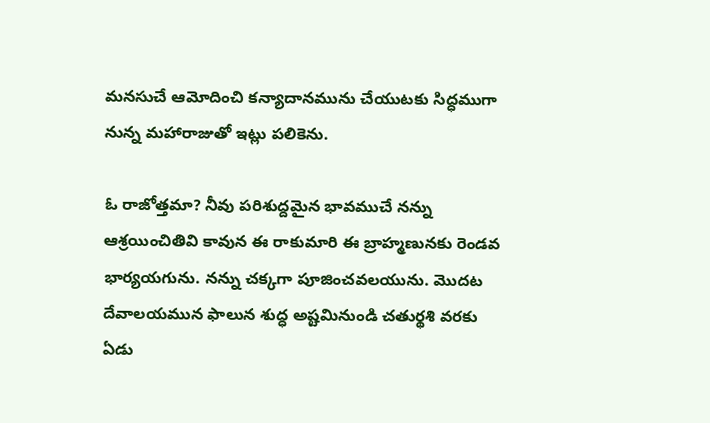మనసుచే ఆమోదించి కన్యాదానమును చేయుటకు సిద్ధముగా నున్న మహారాజుతో ఇట్లు పలికెను.

ఓ రాజోత్తమా? నీవు పరిశుద్దమైన భావముచే నన్ను ఆశ్రయించితివి కావున ఈ రాకుమారి ఈ బ్రాహ్మణునకు రెండవ భార్యయగును. నన్ను చక్కగా పూజించవలయును. మొదట దేవాలయమున ఫాలున శుద్ధ అష్టమినుండి చతుర్థశి వరకు ఏడు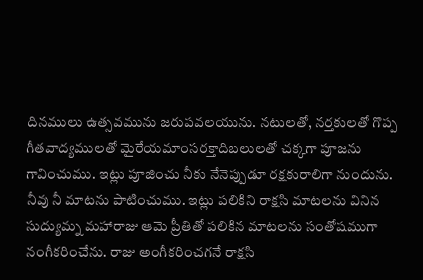దినములు ఉత్సవమును జరుపవలయును. నటులతో, నర్తకులతో గొప్ప గీతవాద్యములతో మైరేయమాంసరక్తాదిబలులతో చక్కగా పూజను గావించుము. ఇట్లు పూజించు నీకు నేనెప్పుడూ రక్షకురాలిగా నుందును. నీవు నీ మాటను పాటించుము. ఇట్లు పలికిని రాక్షసి మాటలను వినిన సుద్యుమ్న మహారాజు ఆమె ప్రీతితో పలికిన మాటలను సంతోషముగా నంగీకరించేను. రాజు అంగీకరించగనే రాక్షసి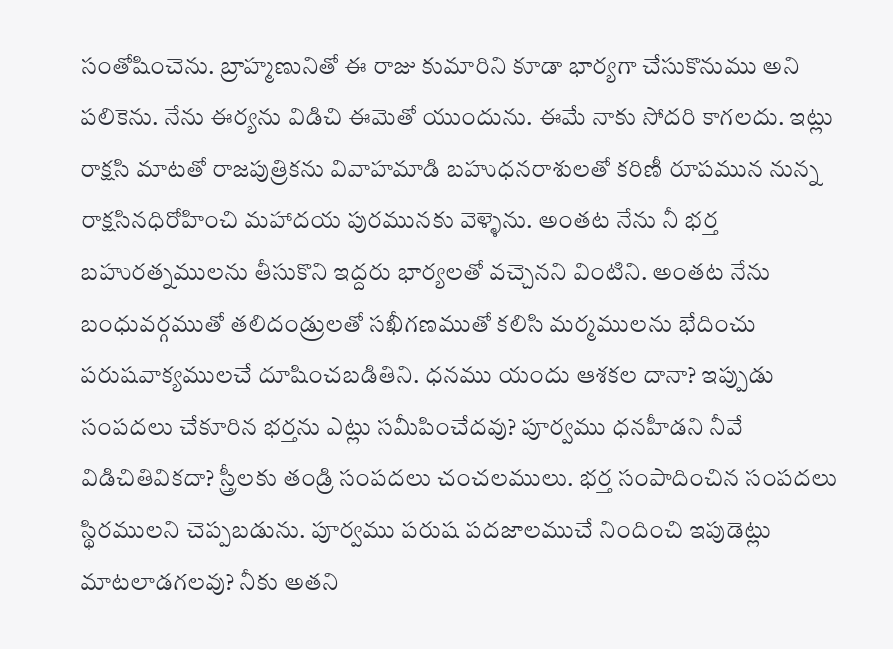సంతోషించెను. బ్రాహ్మణునితో ఈ రాజు కుమారిని కూడా భార్యగా చేసుకొనుము అని పలికెను. నేను ఈర్యను విడిచి ఈమెతో యుందును. ఈమే నాకు సోదరి కాగలదు. ఇట్లు రాక్షసి మాటతో రాజపుత్రికను వివాహమాడి బహుధనరాశులతో కరిణీ రూపమున నున్న రాక్షసినధిరోహించి మహాదయ పురమునకు వెళ్ళెను. అంతట నేను నీ భర్త బహురత్నములను తీసుకొని ఇద్దరు భార్యలతో వచ్చెనని వింటిని. అంతట నేను బంధువర్గముతో తలిదండ్రులతో సఖీగణముతో కలిసి మర్మములను భేదించు పరుషవాక్యములచే దూషించబడితిని. ధనము యందు ఆశకల దానా? ఇప్పుడు సంపదలు చేకూరిన భర్తను ఎట్లు సమీపించేదవు? పూర్వము ధనహీడని నీవే విడిచితివికదా? స్త్రీలకు తండ్రి సంపదలు చంచలములు. భర్త సంపాదించిన సంపదలు స్థిరములని చెప్పబడును. పూర్వము పరుష పదజాలముచే నిందించి ఇపుడెట్లు మాటలాడగలవు? నీకు అతని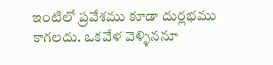ఇంటిలో ప్రవేశము కూడా దుర్లభము కాగలదు. ఒకవేళ వెళ్ళిననూ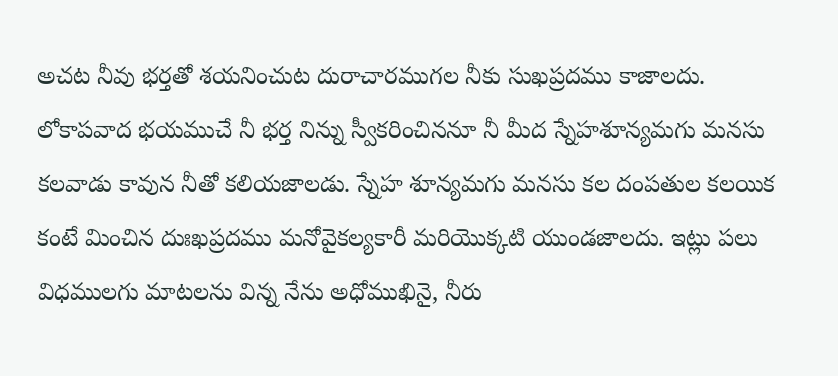అచట నీవు భర్తతో శయనించుట దురాచారముగల నీకు సుఖప్రదము కాజాలదు. లోకాపవాద భయముచే నీ భర్త నిన్ను స్వీకరించిననూ నీ మీద స్నేహశూన్యమగు మనసు కలవాడు కావున నీతో కలియజాలడు. స్నేహ శూన్యమగు మనసు కల దంపతుల కలయిక కంటే మించిన దుఃఖప్రదము మనోవైకల్యకారీ మరియొక్కటి యుండజాలదు. ఇట్లు పలు విధములగు మాటలను విన్న నేను అధోముఖినై, నీరు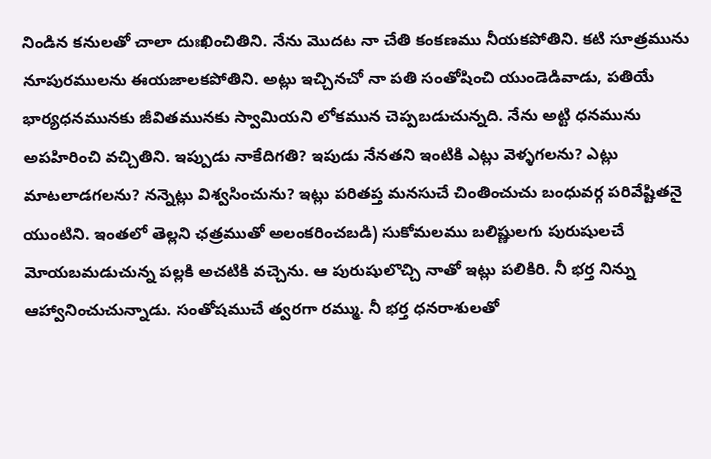నిండిన కనులతో చాలా దుఃఖించితిని. నేను మొదట నా చేతి కంకణము నీయకపోతిని. కటి సూత్రమును నూపురములను ఈయజాలకపోతిని. అట్లు ఇచ్చినచో నా పతి సంతోషించి యుండెడివాడు, పతియే భార్యధనమునకు జీవితమునకు స్వామియని లోకమున చెప్పబడుచున్నది. నేను అట్టి ధనమును అపహిరించి వచ్చితిని. ఇప్పుడు నాకేదిగతి? ఇపుడు నేనతని ఇంటికి ఎట్లు వెళ్ళగలను? ఎట్లు మాటలాడగలను? నన్నెట్లు విశ్వసించును? ఇట్లు పరితప్త మనసుచే చింతించుచు బంధువర్గ పరివేష్టితనై యుంటిని. ఇంతలో తెల్లని ఛత్రముతో అలంకరించబడి) సుకోమలము బలిష్ణులగు పురుషులచే మోయబమడుచున్న పల్లకి అచటికి వచ్చెను. ఆ పురుషులొచ్చి నాతో ఇట్లు పలికిరి. నీ భర్త నిన్ను ఆహ్వానించుచున్నాడు. సంతోషముచే త్వరగా రమ్ము. నీ భర్త ధనరాశులతో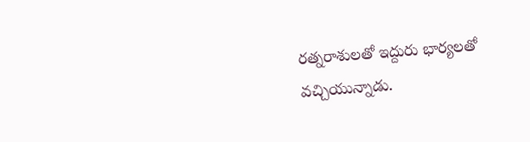రత్నరాశులతో ఇద్దురు భార్యలతో వచ్చియున్నాడు.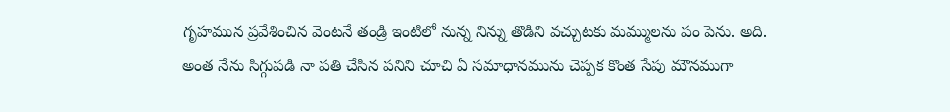గృహమున ప్రవేశించిన వెంటనే తండ్రి ఇంటిలో నున్న నిన్ను తొడిని వచ్చుటకు మమ్ములను పం పెను. అది. అంత నేను సిగ్గుపడి నా పతి చేసిన పనిని చూచి ఏ సమాధానమును చెప్పక కొంత సేపు మౌనముగా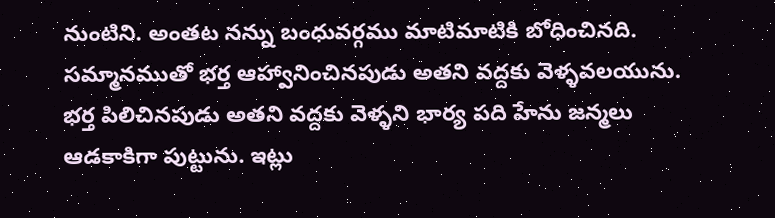నుంటిని. అంతట నన్ను బంధువర్గము మాటిమాటికి బోధించినది. సమ్మానముతో భర్త ఆహ్వానించినపుడు అతని వద్దకు వెళ్ళవలయును. భర్త పిలిచినపుడు అతని వద్దకు వెళ్ళని భార్య పది హేను జన్మలు ఆడకాకిగా పుట్టును. ఇట్లు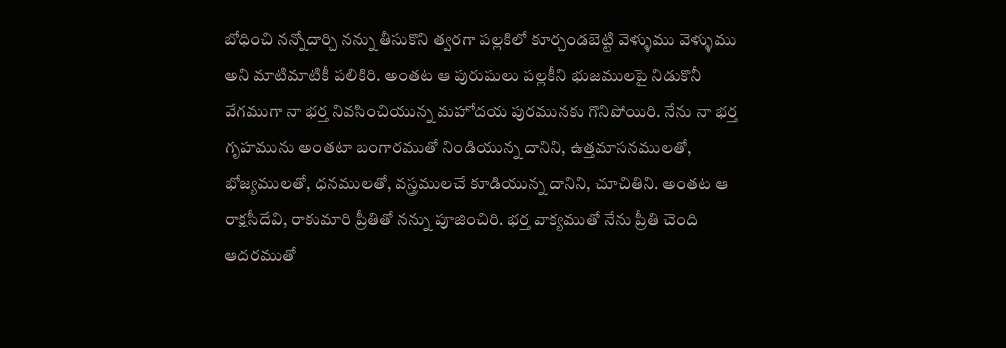బోధించి నన్నోదార్చి నన్ను తీసుకొని త్వరగా పల్లకిలో కూర్చండబెట్టి వెళ్ళుము వెళ్ళుము అని మాటిమాటికీ పలికిరి. అంతట ఆ పురుషులు పల్లకీని భుజములపై నిడుకొనీ వేగముగా నా భర్త నివసించియున్న మహోదయ పురమునకు గొనిపోయిరి. నేను నా భర్త గృహమును అంతటా బంగారముతో నిండియున్న దానిని, ఉత్తమాసనములతో, భోజ్యములతో, ధనములతో, వస్త్రములచే కూడియున్న దానిని, చూచితిని. అంతట ఆ రాక్షసీదేవి, రాకుమారి ప్రీతితో నన్ను పూజించిరి. భర్త వాక్యముతో నేను ప్రీతి చెంది ఆదరముతో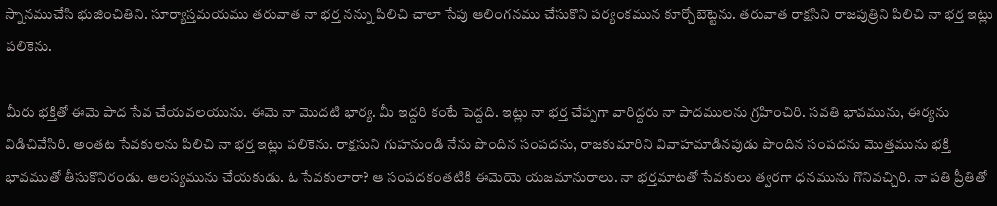స్నానముచేసి భుజించితిని. సూర్యాస్తమయము తరువాత నా భర్త నన్ను పిలిచి చాలా సేపు ఆలింగనము చేసుకొని పర్యంకమున కూర్చోబెట్టెను. తరువాత రాక్షసిని రాజపుత్రిని పిలిచి నా భర్త ఇట్లు పలికెను.

మీరు భక్తితో ఈమె పాద సేవ చేయవలయును. ఈమె నా మొదటి భార్య. మీ ఇద్దరి కంటే పెద్దది. ఇట్లు నా భర్త చేప్పగా వారిద్దరు నా పాదములను గ్రహించిరి. సవతి భావమును, ఈర్యను విడిచివేసిరి. అంతట సేవకులను పిలిచి నా భర్త ఇట్లు పలికెను. రాక్షసుని గుహనుండి నేను పొందిన సంపదను, రాజకుమారిని వివాహమాడినపుడు పొందిన సంపదను మొత్తమును భక్తి భావముతో తీసుకొనిరండు. ఆలస్యమును చేయకుడు. ఓ సేవకులారా? ఆ సంపదకంతటికి ఈమెయె యజమానురాలు. నా భర్తమాటతో సేవకులు త్వరగా ధనమును గొనివచ్చిరి. నా పతి ప్రీతితో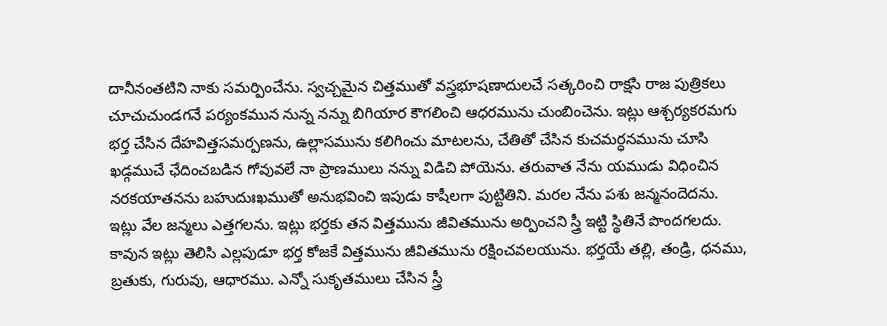దానీనంతటిని నాకు సమర్పించేను. స్వచ్చమైన చిత్తముతో వస్త్రభూషణాదులచే సత్కరించి రాక్షసి రాజ పుత్రికలు చూచుచుండగనే పర్యంకమున నున్న నన్ను బిగియార కౌగలించి ఆధరమును చుంబించెను. ఇట్లు ఆశ్చర్యకరమగు భర్త చేసిన దేహవిత్తసమర్పణను, ఉల్లాసమును కలిగించు మాటలను, చేతితో చేసిన కుచమర్ధనమును చూసి ఖడ్గముచే ఛేదించబడిన గోవువలే నా ప్రాణములు నన్ను విడిచి పోయెను. తరువాత నేను యముడు విధించిన నరకయాతనను బహుదుఃఖముతో అనుభవించి ఇపుడు కాషీలగా పుట్టితిని. మరల నేను పశు జన్మనందెదను. ఇట్లు వేల జన్మలు ఎత్తగలను. ఇట్లు భర్తకు తన విత్తమును జీవితమును అర్పించని స్త్రీ ఇట్టి స్థితినే పొందగలదు. కావున ఇట్లు తెలిసి ఎల్లపుడూ భర్త కోజకే విత్తమును జీవితమును రక్షించవలయును. భర్తయే తల్లి, తండ్రి, ధనము, బ్రతుకు, గురువు, ఆధారము. ఎన్నో సుకృతములు చేసిన స్త్రీ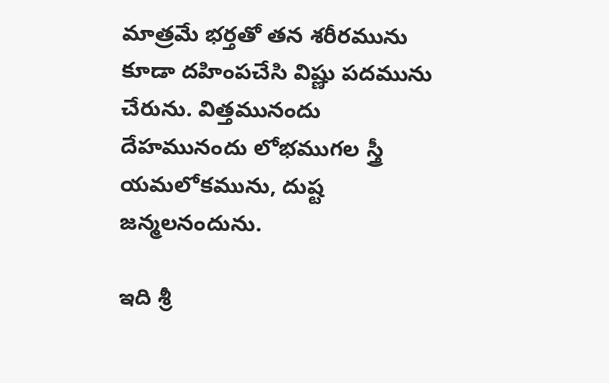మాత్రమే భర్తతో తన శరీరమును కూడా దహింపచేసి విష్ణు పదమును చేరును. విత్తమునందు దేహమునందు లోభముగల స్త్రీ యమలోకమును, దుష్ట జన్మలనందును.

ఇది శ్రీ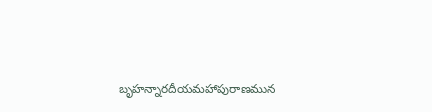బృహన్నారదీయమహాపురాణమున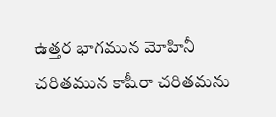ఉత్తర భాగమున మోహినీ చరితమున కాషీరా చరితమను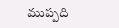ముప్పది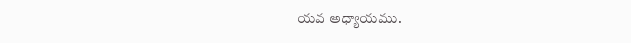యవ అధ్యాయము.